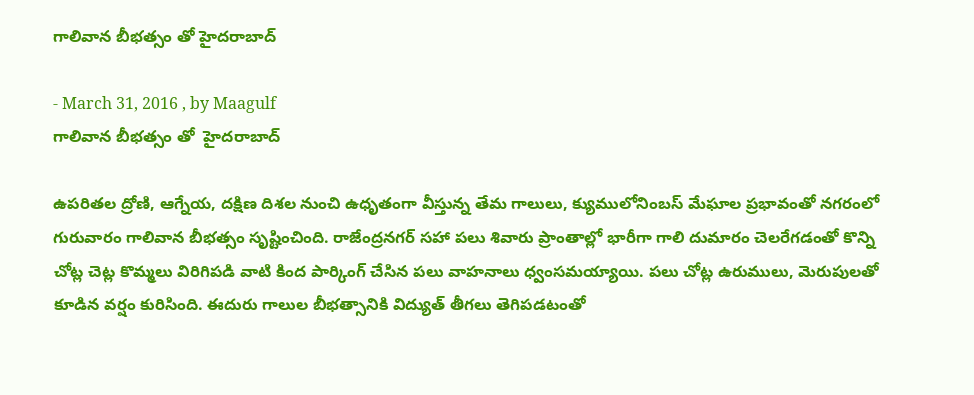గాలివాన బీభత్సం తో హైదరాబాద్

- March 31, 2016 , by Maagulf
గాలివాన బీభత్సం తో  హైదరాబాద్

ఉపరితల ద్రోణి, ఆగ్నేయ, దక్షిణ దిశల నుంచి ఉధృతంగా వీస్తున్న తేమ గాలులు, క్యుములోనింబస్ మేఘాల ప్రభావంతో నగరంలో గురువారం గాలివాన బీభత్సం సృష్టించింది. రాజేంద్రనగర్ సహా పలు శివారు ప్రాంతాల్లో భారీగా గాలి దుమారం చెలరేగడంతో కొన్ని చోట్ల చెట్ల కొమ్మలు విరిగిపడి వాటి కింద పార్కింగ్ చేసిన పలు వాహనాలు ధ్వంసమయ్యాయి. పలు చోట్ల ఉరుములు, మెరుపులతో కూడిన వర్షం కురిసింది. ఈదురు గాలుల బీభత్సానికి విద్యుత్ తీగలు తెగిపడటంతో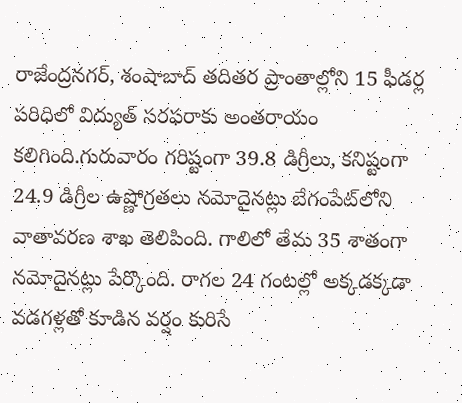రాజేంద్రనగర్, శంషాబాద్ తదితర ప్రాంతాల్లోని 15 ఫీడర్ల పరిధిలో విద్యుత్ సరఫరాకు అంతరాయం కలిగింది.గురువారం గరిష్టంగా 39.8 డిగ్రీలు, కనిష్టంగా 24.9 డిగ్రీల ఉష్ణోగ్రతలు నమోదైనట్లు బేగంపేట్‌లోని వాతావరణ శాఖ తెలిపింది. గాలిలో తేమ 35 శాతంగా నమోదైనట్లు పేర్కొంది. రాగల 24 గంటల్లో అక్కడక్కడా వడగళ్లతో కూడిన వర్షం కురిసే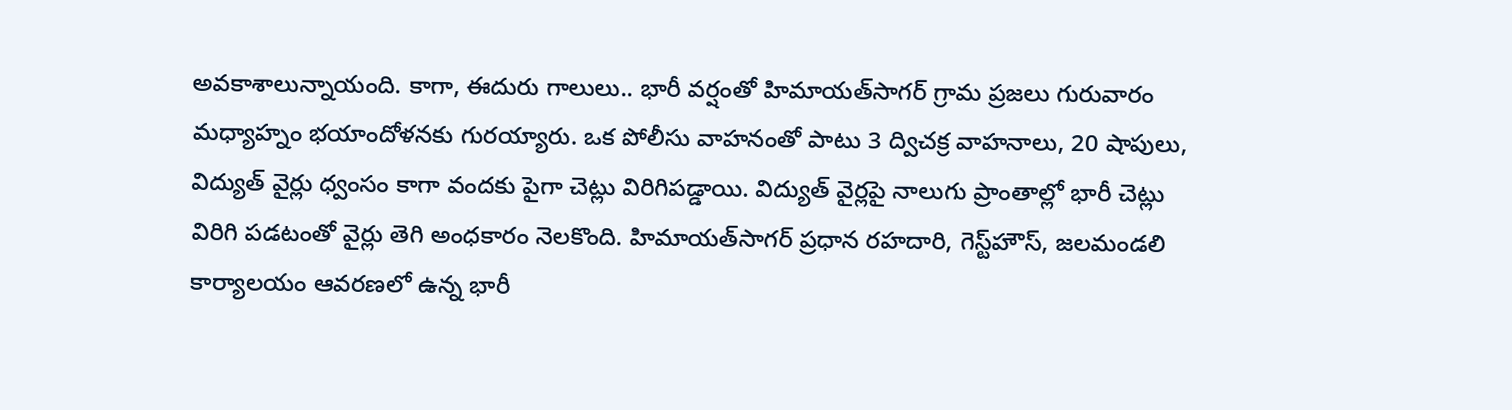అవకాశాలున్నాయంది. కాగా, ఈదురు గాలులు.. భారీ వర్షంతో హిమాయత్‌సాగర్ గ్రామ ప్రజలు గురువారం మధ్యాహ్నం భయాందోళనకు గురయ్యారు. ఒక పోలీసు వాహనంతో పాటు 3 ద్విచక్ర వాహనాలు, 20 షాపులు, విద్యుత్ వైర్లు ధ్వంసం కాగా వందకు పైగా చెట్లు విరిగిపడ్డాయి. విద్యుత్ వైర్లపై నాలుగు ప్రాంతాల్లో భారీ చెట్లు విరిగి పడటంతో వైర్లు తెగి అంధకారం నెలకొంది. హిమాయత్‌సాగర్ ప్రధాన రహదారి, గెస్ట్‌హౌస్, జలమండలి కార్యాలయం ఆవరణలో ఉన్న భారీ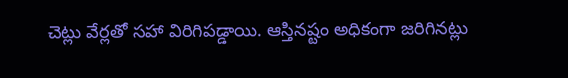చెట్లు వేర్లతో సహా విరిగిపడ్డాయి. ఆస్తినష్టం అధికంగా జరిగినట్లు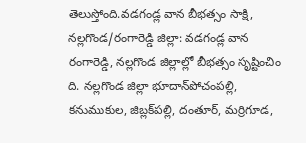తెలుస్తోంది.వడగండ్ల వాన బీభత్సం సాక్షి, నల్లగొండ/రంగారెడ్డి జిల్లా: వడగండ్ల వాన రంగారెడ్డి, నల్లగొండ జిల్లాల్లో బీభత్సం సృష్టించిం ది. నల్లగొండ జిల్లా భూదాన్‌పోచంపల్లి, కనుముకుల, జిబ్లక్‌పల్లి, దంతూర్, మర్రిగూడ,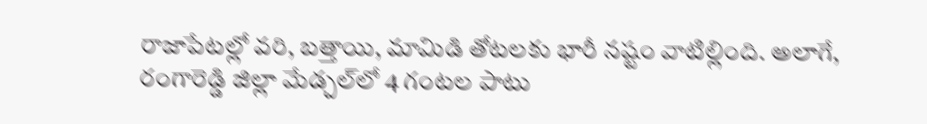రాజాపేటల్లో వరి, బత్తాయి, మామిడి తోటలకు భారీ నష్టం వాటిల్లింది. అలాగే, రంగారెడ్డి జిల్లా మేడ్చల్‌లో 4 గంటల పాటు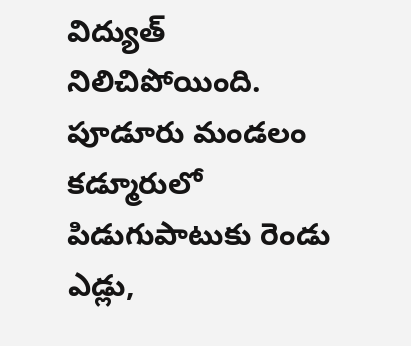విద్యుత్ నిలిచిపోయింది. పూడూరు మండలం కడ్మూరులో పిడుగుపాటుకు రెండు ఎడ్లు,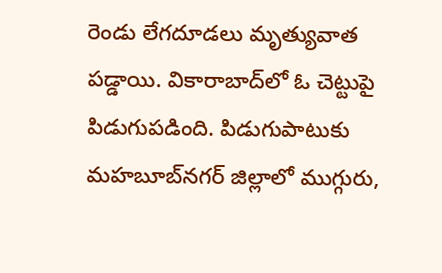రెండు లేగదూడలు మృత్యువాత పడ్డాయి. వికారాబాద్‌లో ఓ చెట్టుపై పిడుగుపడింది. పిడుగుపాటుకు మహబూబ్‌నగర్ జిల్లాలో ముగ్గురు,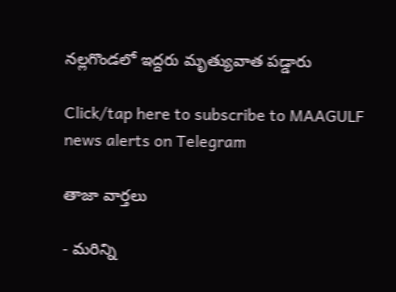నల్లగొండలో ఇద్దరు మృత్యువాత పడ్డారు

Click/tap here to subscribe to MAAGULF news alerts on Telegram

తాజా వార్తలు

- మరిన్ని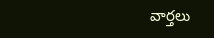వార్తలు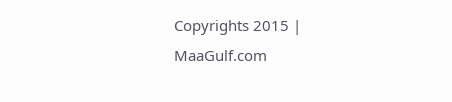Copyrights 2015 | MaaGulf.com